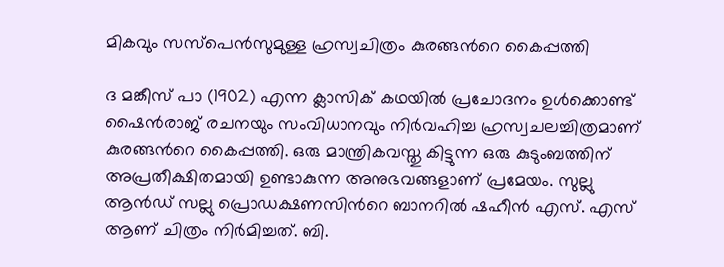മികവും സസ്പെൻസുമുള്ള ഹ്രസ്വചിത്രം കുരങ്ങന്‍റെ കൈപ്പത്തി

ദ മങ്കീസ് പാ (1902) എന്ന ക്ലാസിക് കഥയിൽ പ്രചോദനം ഉൾക്കൊണ്ട് ഷൈൻരാജ് രചനയും സംവിധാനവും നിർവഹിച്ച ഹ്രസ്വചലച്ചിത്രമാണ് കുരങ്ങന്‍റെ കൈപ്പത്തി. ഒരു മാന്ത്രികവസ്തു കിട്ടുന്ന ഒരു കുടുംബത്തിന് അപ്രതീക്ഷിതമായി ഉണ്ടാകുന്ന അനുഭവങ്ങളാണ് പ്രമേയം. സുല്ലു ആൻഡ് സല്ലു പ്രൊഡക്ഷണസിന്‍റെ ബാനറിൽ ഷഹീൻ എസ്. എസ് ആണ് ചിത്രം നിർമിച്ചത്. ബി.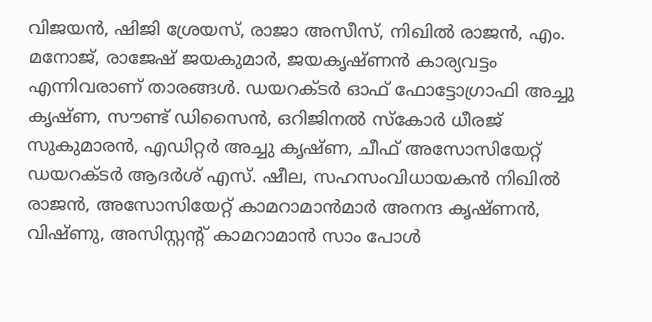വിജയൻ, ഷിജി ശ്രേയസ്, രാജാ അസീസ്, നിഖിൽ രാജൻ, എം. മനോജ്, രാജേഷ് ജയകുമാർ, ജയകൃഷ്ണൻ കാര്യവട്ടം എന്നിവരാണ് താരങ്ങൾ. ഡയറക്ടർ ഓഫ് ഫോട്ടോഗ്രാഫി അച്ചു കൃഷ്ണ, സൗണ്ട് ഡിസൈൻ, ഒറിജിനൽ സ്കോർ ധീരജ് സുകുമാരൻ, എഡിറ്റർ അച്ചു കൃഷ്ണ, ചീഫ് അസോസിയേറ്റ് ഡയറക്ടർ ആദർശ് എസ്. ഷീല, സഹസംവിധായകൻ നിഖിൽ രാജൻ, അസോസിയേറ്റ് കാമറാമാൻമാർ അനന്ദ കൃഷ്ണൻ, വിഷ്ണു, അസിസ്റ്റന്‍റ് കാമറാമാൻ സാം പോൾ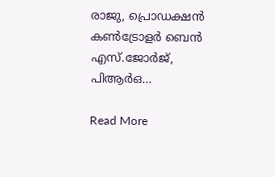രാജു, പ്രൊഡക്ഷൻ കൺട്രോളർ ബെൻ എസ്.ജോർജ്, പിആർഒ…

Read More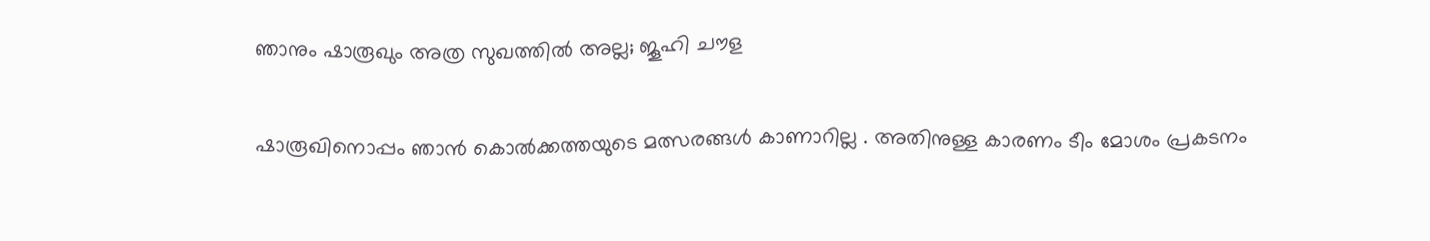ഞാനും ഷാരൂഖും അത്ര സുഖത്തിൽ അല്ല; ജൂഹി ചൗള

ഷാരൂഖിനൊപ്പം ഞാന്‍ കൊല്‍ക്കത്തയുടെ മത്സരങ്ങള്‍ കാണാറില്ല . അതിനുള്ള കാരണം ടീം മോശം പ്രകടനം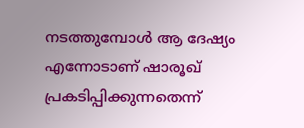നടത്തുമ്പോൾ ആ ദേഷ്യം എന്നോടാണ് ഷാരൂഖ് പ്രകടിപ്പിക്കുന്നതെന്ന്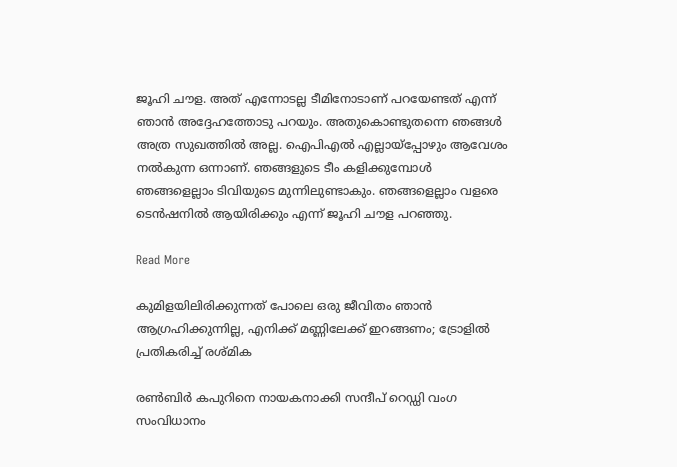ജൂഹി ചൗള. അത് എന്നോടല്ല ടീമിനോടാണ് പറയേണ്ടത് എന്ന് ഞാൻ അദ്ദേഹത്തോടു പറയും. അതുകൊണ്ടുതന്നെ ഞങ്ങള്‍ അത്ര സുഖത്തില്‍ അല്ല. ഐപിഎൽ എല്ലായ്പ്പോഴും ആവേശം നൽകുന്ന ഒന്നാണ്. ഞങ്ങളുടെ ടീം കളിക്കുമ്പോള്‍ ഞങ്ങളെല്ലാം ടിവിയുടെ മുന്നിലുണ്ടാകും. ഞങ്ങളെല്ലാം വളരെ ടെൻഷനില്‍ ആയിരിക്കും എന്ന് ജൂഹി ചൗള പറഞ്ഞു.

Read More

കുമിളയിലിരിക്കുന്നത് പോലെ ഒരു ജീവിതം ഞാൻ ആഗ്രഹിക്കുന്നില്ല, എനിക്ക് മണ്ണിലേക്ക് ഇറങ്ങണം; ട്രോളിൽ പ്രതികരിച്ച് രശ്മിക

രൺബിർ കപുറിനെ നായകനാക്കി സന്ദീപ് റെഡ്ഡി വംഗ സംവിധാനം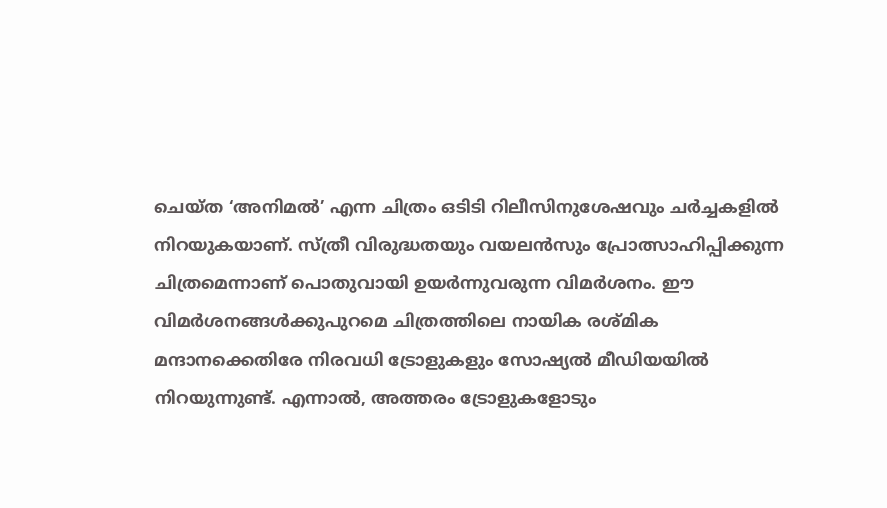ചെയ്ത ‘അനിമൽ’ എന്ന ചിത്രം ഒടിടി റിലീസിനുശേഷവും ചർച്ചകളിൽ നിറയുകയാണ്. സ്ത്രീ വിരുദ്ധതയും വയലൻസും പ്രോത്സാഹിപ്പിക്കുന്ന ചിത്രമെന്നാണ് പൊതുവായി ഉയർന്നുവരുന്ന വിമർശനം. ഈ വിമർശനങ്ങൾക്കുപുറമെ ചിത്രത്തിലെ നായിക രശ്മിക മന്ദാനക്കെതിരേ നിരവധി ട്രോളുകളും സോഷ്യൽ മീഡിയയിൽ നിറയുന്നുണ്ട്. എന്നാൽ, അത്തരം ട്രോളുകളോടും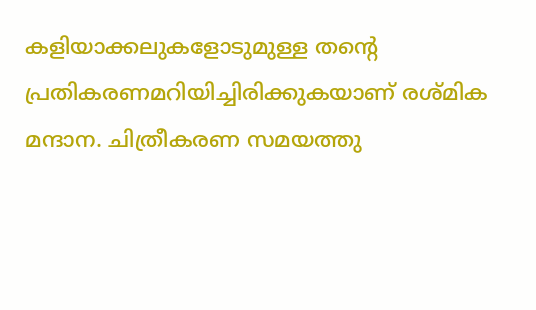കളിയാക്കലുകളോടുമുള്ള തന്‍റെ പ്രതികരണമറിയിച്ചിരിക്കുകയാണ് രശ്മിക മന്ദാന. ചിത്രീകരണ സമയത്തു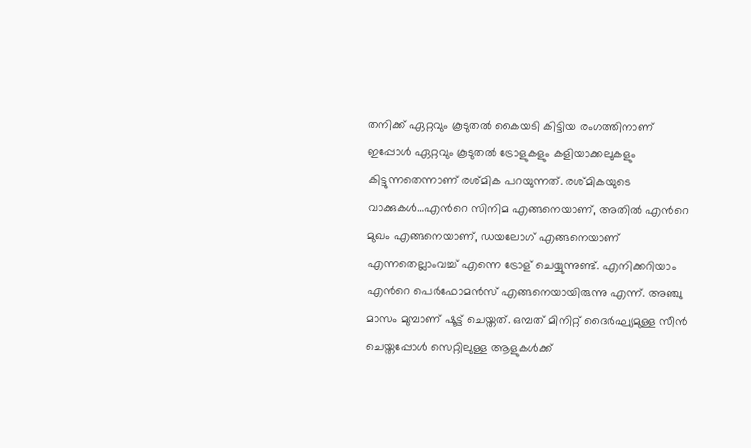തനിക്ക് ഏറ്റവും കൂടുതൽ കൈയടി കിട്ടിയ രംഗത്തിനാണ് ഇപ്പോൾ ഏറ്റവും കൂടുതൽ ട്രോളുകളും കളിയാക്കലുകളും കിട്ടുന്നതെന്നാണ് രശ്മിക പറയുന്നത്. രശ്മികയുടെ വാക്കുകൾ…എന്‍റെ സിനിമ എങ്ങനെയാണ്, അതില്‍ എന്‍റെ മുഖം എങ്ങനെയാണ്, ഡയലോഗ് എങ്ങനെയാണ് എന്നതെല്ലാംവച്ച് എന്നെ ട്രോള്‌‍ ചെയ്യുന്നുണ്ട്. എനിക്കറിയാം എന്‍റെ പെര്‍ഫോമന്‍സ് എങ്ങനെയായിരുന്നു എന്ന്. അഞ്ചു മാസം മുമ്പാണ് ഷൂട്ട് ചെയ്തത്. ഒമ്പത് മിനിറ്റ് ദൈർഘ്യമുള്ള സീൻ ചെയ്തപ്പോൾ സെറ്റിലുള്ള ആളുകൾക്ക്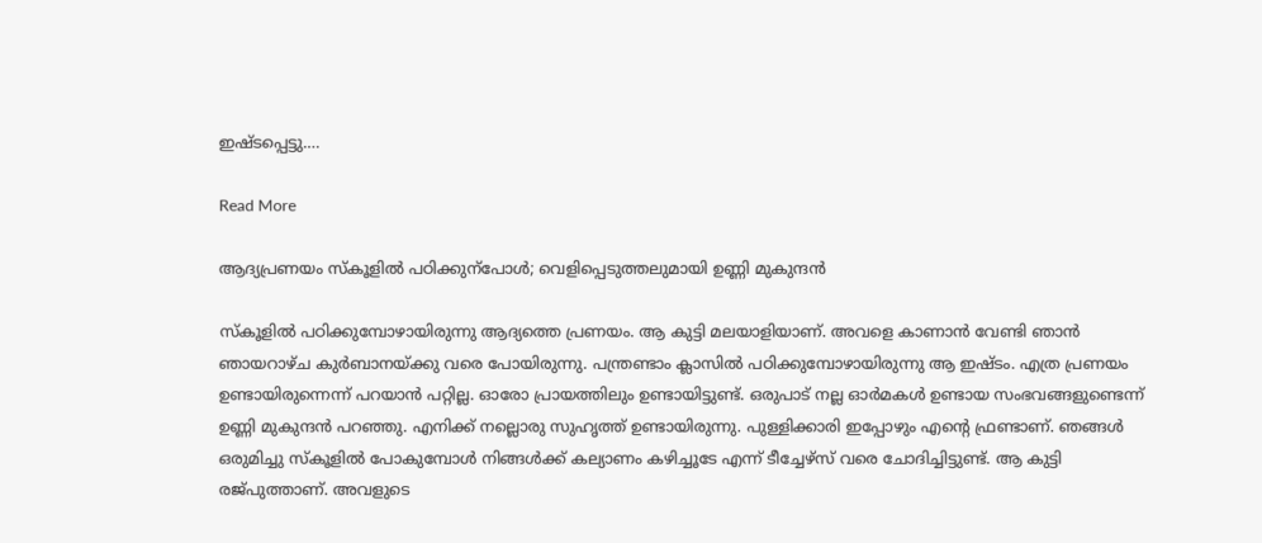ഇഷ്ടപ്പെട്ടു.…

Read More

ആദ്യപ്രണയം സ്കൂളിൽ പഠിക്കുന്പോൾ; വെളിപ്പെടുത്തലുമായി ഉണ്ണി മുകുന്ദൻ

സ്‌കൂളില്‍ പഠിക്കുമ്പോഴായിരുന്നു ആദ്യത്തെ പ്രണയം. ആ കുട്ടി മലയാളിയാണ്. അവളെ കാണാന്‍ വേണ്ടി ഞാന്‍ ഞായറാഴ്ച കുര്‍ബാനയ്ക്കു വരെ പോയിരുന്നു. പന്ത്രണ്ടാം ക്ലാസില്‍ പഠിക്കുമ്പോഴായിരുന്നു ആ ഇഷ്ടം. എത്ര പ്രണയം ഉണ്ടായിരുന്നെന്ന് പറയാൻ പറ്റില്ല. ഓരോ പ്രായത്തിലും ഉണ്ടായിട്ടുണ്ട്. ഒരുപാട് നല്ല ഓര്‍മകള്‍ ഉണ്ടായ സംഭവങ്ങളുണ്ടെന്ന് ഉണ്ണി മുകുന്ദൻ പറഞ്ഞു. എനിക്ക് നല്ലൊരു സുഹൃത്ത് ഉണ്ടായിരുന്നു. പുള്ളിക്കാരി ഇപ്പോഴും എന്‍റെ ഫ്രണ്ടാണ്. ഞങ്ങള്‍ ഒരുമിച്ചു സ്‌കൂളില്‍ പോകുമ്പോള്‍ നിങ്ങള്‍ക്ക് കല്യാണം കഴിച്ചൂടേ എന്ന് ടീച്ചേഴ്‌സ് വരെ ചോദിച്ചിട്ടുണ്ട്. ആ കുട്ടി രജ്പുത്താണ്. അവളുടെ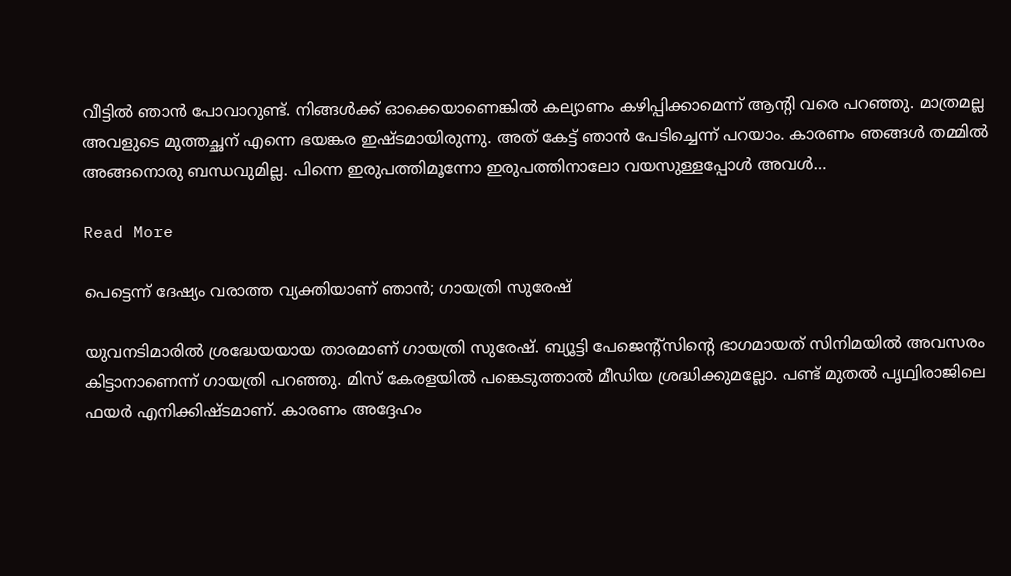വീട്ടില്‍ ഞാന്‍ പോവാറുണ്ട്. നിങ്ങള്‍ക്ക് ഓക്കെയാണെങ്കില്‍ കല്യാണം കഴിപ്പിക്കാമെന്ന് ആന്‍റി വരെ പറഞ്ഞു. മാത്രമല്ല അവളുടെ മുത്തച്ഛന് എന്നെ ഭയങ്കര ഇഷ്ടമായിരുന്നു. അത് കേട്ട് ഞാന്‍ പേടിച്ചെന്ന് പറയാം. കാരണം ഞങ്ങള്‍ തമ്മില്‍ അങ്ങനൊരു ബന്ധവുമില്ല. പിന്നെ ഇരുപത്തിമൂന്നോ ഇരുപത്തിനാലോ വയസുള്ളപ്പോള്‍ അവള്‍…

Read More

പെട്ടെന്ന് ദേഷ്യം വരാത്ത വ്യക്തിയാണ് ഞാൻ; ഗായത്രി സുരേഷ്

യുവനടിമാരിൽ ശ്രദ്ധേയയായ താരമാണ് ഗായത്രി സുരേഷ്. ബ്യൂട്ടി പേജെന്‍റ്സിന്‍റെ ഭാഗമായത് സിനിമയില്‍ അവസരം കിട്ടാനാണെന്ന് ഗായത്രി പറഞ്ഞു. മിസ് കേരളയില്‍ പങ്കെടുത്താല്‍ മീഡിയ ശ്രദ്ധിക്കുമല്ലോ. പണ്ട് മുതല്‍ പൃഥ്വിരാജിലെ ഫയർ എനിക്കിഷ്ടമാണ്. കാരണം അദ്ദേഹം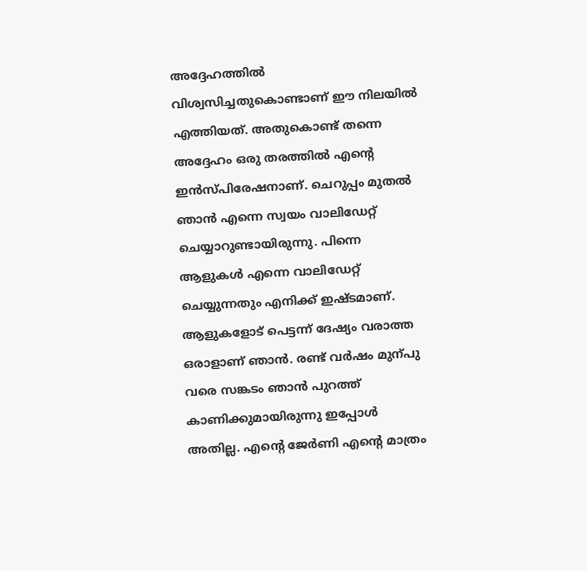അദ്ദേഹത്തില്‍ വിശ്വസിച്ചതുകൊണ്ടാണ് ഈ നിലയില്‍ എത്തിയത്. അതുകൊണ്ട് തന്നെ അദ്ദേഹം ഒരു തരത്തില്‍ എന്‍റെ ഇൻസ്പിരേഷനാണ്. ചെറുപ്പം മുതല്‍ ഞാൻ എന്നെ സ്വയം വാലിഡേറ്റ് ചെയ്യാറുണ്ടായിരുന്നു. പിന്നെ ആളുകള്‍ എന്നെ വാലിഡേറ്റ് ചെയ്യുന്നതും എനിക്ക് ഇഷ്ടമാണ്. ആളുകളോട് പെട്ടന്ന് ദേഷ്യം വരാത്ത ഒരാളാണ് ഞാൻ. രണ്ട് വർഷം മുന്പു വരെ സങ്കടം ഞാൻ പുറത്ത് കാണിക്കുമായിരുന്നു ഇപ്പോള്‍ അതില്ല. എന്‍റെ ജേർണി എന്‍റെ മാത്രം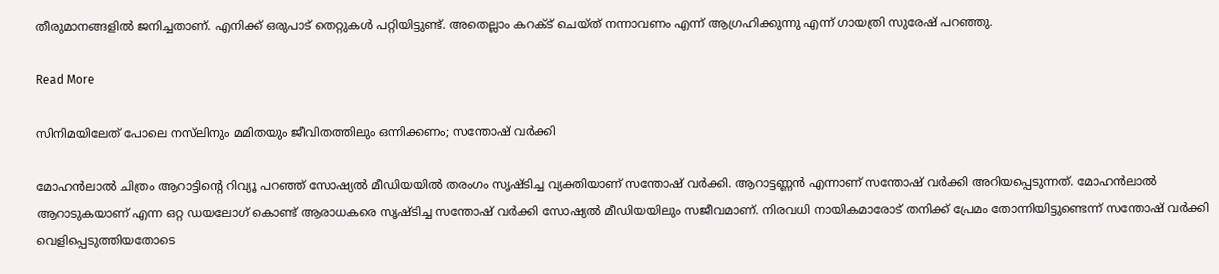തീരുമാനങ്ങളില്‍ ജനിച്ചതാണ്. എനിക്ക് ഒരുപാട് തെറ്റുകള്‍ പറ്റിയിട്ടുണ്ട്. അതെല്ലാം കറക്‌ട് ചെയ്ത് നന്നാവണം എന്ന് ആഗ്രഹിക്കുന്നു എന്ന് ഗായത്രി സുരേഷ് പറഞ്ഞു.

Read More

സിനിമയിലേത് പോലെ നസ്‌ലിനും മമിതയും ജീവിതത്തിലും ഒന്നിക്കണം; സന്തോഷ് വർക്കി

മോഹൻലാൽ ചിത്രം ആറാട്ടിന്‍റെ റിവ്യൂ പറഞ്ഞ് സോഷ്യൽ മീഡിയയിൽ തരംഗം സൃഷ്ടിച്ച വ്യക്തിയാണ് സന്തോഷ് വർക്കി. ആറാട്ടണ്ണൻ എന്നാണ് സന്തോഷ് വർക്കി അറിയപ്പെടുന്നത്. മോഹൻലാൽ ആറാടുകയാണ് എന്ന ഒറ്റ ഡയലോഗ് കൊണ്ട് ആരാധകരെ സൃഷ്ടിച്ച സന്തോഷ് വർക്കി സോഷ്യൽ മീഡിയയിലും സജീവമാണ്. നിരവധി നായികമാരോട് തനിക്ക് പ്രേമം തോന്നിയിട്ടുണ്ടെന്ന് സന്തോഷ് വർക്കി വെളിപ്പെടുത്തിയതോടെ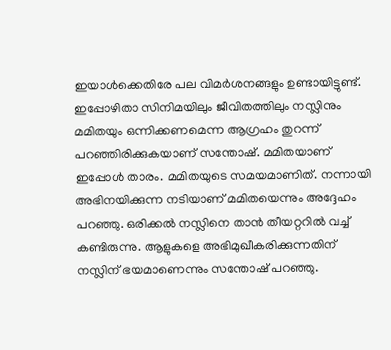ഇയാൾക്കെതിരേ പല വിമർശനങ്ങളും ഉണ്ടായിട്ടുണ്ട്. ഇപ്പോഴിതാ സിനിമയിലും ജീവിതത്തിലും നസ്ലിനും മമിതയും ഒന്നിക്കണമെന്ന ആഗ്രഹം തുറന്ന് പറഞ്ഞിരിക്കുകയാണ് സന്തോഷ്. മമിതയാണ് ഇപ്പോൾ താരം. മമിതയുടെ സമയമാണിത്. നന്നായി അഭിനയിക്കുന്ന നടിയാണ് മമിതയെന്നും അദ്ദേഹം പറഞ്ഞു. ഒരിക്കൽ നസ്ലിനെ താൻ തീയറ്ററിൽ വച്ച് കണ്ടിരുന്നു. ആളുകളെ അഭിമുഖീകരിക്കുന്നതിന് നസ്ലിന് ഭയമാണെന്നും സന്തോഷ് പറഞ്ഞു.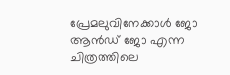പ്രേമലുവിനേക്കാൾ ജോ ആൻഡ് ജോ എന്ന ചിത്രത്തിലെ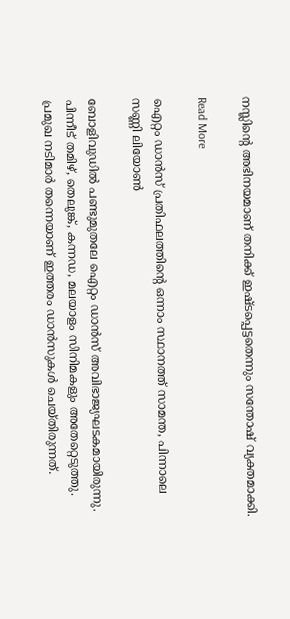നസ്ലിന്‍റെ അഭിനയമാണ് തനിക്ക് ഇഷ്ടപ്പെട്ടതെന്നും സന്തോഷ് വ്യക്തമാക്കി.

Read More

ഐറ്റം ഡാന്‍സ് പ്രതിഫലത്തിന്‍റെ ഒന്നാം സ്ഥാനത്ത് സാമന്ത, പിന്നാലെ സണ്ണി ലിയോൺ

ബോളിവുഡില്‍ പണ്ടുമുതലേ ഐറ്റം ഡാന്‍സ് അവിഭാജ്യഘടകമായിരുന്നു. പിന്നീട് തമിഴ്, തെലുങ്ക്, കന്നഡ, മലയാളം സിനിമകളും അതേറ്റെടുത്തു. പ്രമുഖ നടിമാർ തന്നെയാണ് ഇത്തരം ഡാന്‍സുകള്‍ ചെയ്തിരുന്നത്.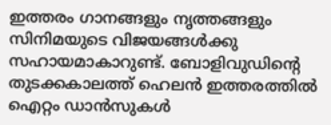ഇത്തരം ഗാനങ്ങളും നൃത്തങ്ങളും സിനിമയുടെ വിജയങ്ങള്‍ക്കു സഹായമാകാറുണ്ട്. ബോളിവുഡിന്‍റെ തുടക്കകാലത്ത് ഹെലന്‍ ഇത്തരത്തില്‍ ഐറ്റം ഡാന്‍സുകള്‍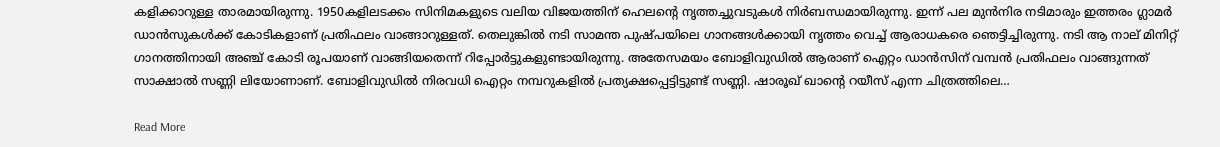കളിക്കാറുള്ള താരമായിരുന്നു. 1950കളിലടക്കം സിനിമകളുടെ വലിയ വിജയത്തിന് ഹെലന്‍റെ നൃത്തച്ചുവടുകള്‍ നിര്‍ബന്ധമായിരുന്നു. ഇന്ന് പല മുന്‍നിര നടിമാരും ഇത്തരം ഗ്ലാമര്‍ ഡാന്‍സുകള്‍ക്ക് കോടികളാണ് പ്രതിഫലം വാങ്ങാറുള്ളത്. തെലുങ്കില്‍ നടി സാമന്ത പുഷ്പയിലെ ഗാനങ്ങള്‍ക്കായി നൃത്തം വെച്ച് ആരാധകരെ ഞെട്ടിച്ചിരുന്നു. നടി ആ നാല് മിനിറ്റ് ഗാനത്തിനായി അഞ്ച് കോടി രൂപയാണ് വാങ്ങിയതെന്ന് റിപ്പോര്‍ട്ടുകളുണ്ടായിരുന്നു. അതേസമയം ബോളിവുഡില്‍ ആരാണ് ഐറ്റം ഡാന്‍സിന് വമ്പന്‍ പ്രതിഫലം വാങ്ങുന്നത് സാക്ഷാൽ സണ്ണി ലിയോണാണ്. ബോളിവുഡില്‍ നിരവധി ഐറ്റം നമ്പറുകളില്‍ പ്രത്യക്ഷപ്പെട്ടിട്ടുണ്ട് സണ്ണി. ഷാരൂഖ് ഖാന്‍റെ റയീസ് എന്ന ചിത്രത്തിലെ…

Read More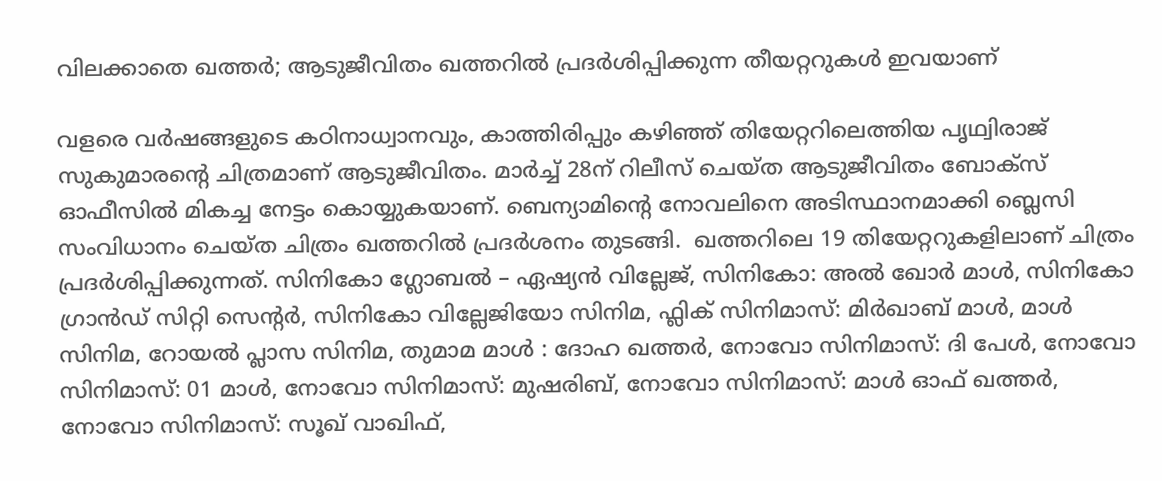വിലക്കാതെ ഖത്തർ; ആടുജീവിതം ഖത്തറിൽ പ്രദർശിപ്പിക്കുന്ന തീയറ്ററുകൾ ഇവയാണ്

വളരെ വർഷങ്ങളുടെ കഠിനാധ്വാനവും, കാത്തിരിപ്പും കഴിഞ്ഞ് തിയേറ്ററിലെത്തിയ പൃഥ്വിരാജ് സുകുമാരന്‍റെ ചിത്രമാണ് ആടുജീവിതം. മാർച്ച് 28ന് റിലീസ് ചെയ്ത ആടുജീവിതം ബോക്‌സ് ഓഫീസിൽ മികച്ച നേട്ടം കൊയ്യുകയാണ്. ബെന്യാമിന്‍റെ നോവലിനെ അടിസ്ഥാനമാക്കി ബ്ലെസി സംവിധാനം ചെയ്ത ചിത്രം ഖത്തറിൽ പ്രദർശനം തുടങ്ങി.  ഖത്തറിലെ 19 തിയേറ്ററുകളിലാണ് ചിത്രം പ്രദർശിപ്പിക്കുന്നത്. സിനികോ ഗ്ലോബൽ – ഏഷ്യൻ വില്ലേജ്, സിനികോ: അൽ ഖോർ മാൾ, സിനികോ ഗ്രാൻഡ് സിറ്റി സെന്റർ, സിനികോ വില്ലേജിയോ സിനിമ, ഫ്ലിക് സിനിമാസ്: മിർഖാബ് മാൾ, മാൾ സിനിമ, റോയൽ പ്ലാസ സിനിമ, തുമാമ മാൾ : ദോഹ ഖത്തർ, നോവോ സിനിമാസ്: ദി പേൾ, നോവോ സിനിമാസ്: 01 മാൾ, നോവോ സിനിമാസ്: മുഷരിബ്, നോവോ സിനിമാസ്: മാൾ ഓഫ് ഖത്തർ, നോവോ സിനിമാസ്: സൂഖ് വാഖിഫ്,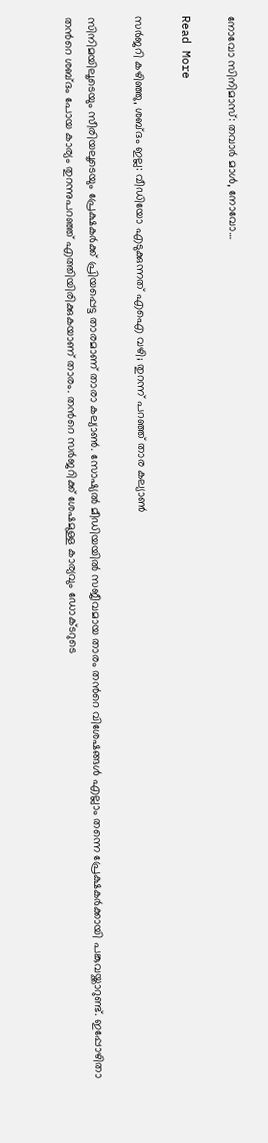നോവോ സിനിമാസ്: തവാർ മാൾ, നോവോ…

Read More

സർജറി കഴിഞ്ഞു, ശബ്ദം ഇല്ല: വീഡിയോ എടുക്കുന്നത് എഐ വഴി; തുറന്ന് പറഞ്ഞ് താര കല്യാൺ

സിനിമയിലൂടെയും സീരിയലൂടെയും പ്രേക്ഷകർക്ക് പ്രിയപ്പെട്ട താരമാണ് താരാ കല്യാൺ. സോഷ്യൽ മീഡിയയിൽ സജീവമായ താരം തന്‍റെ വിശേഷങ്ങൾ എല്ലാം തന്നെ പ്രേക്ഷകർക്കായി പങ്കുവയ്ക്കാറുണ്ട്. ഇപ്പോഴിതാ തന്‍റെ ശബ്ദം പോയ കാര്യം തുറന്നുപറഞ്ഞ് എത്തിയിരിക്കുകയാണ് താരം. തന്‍റെ സർജറിക്ക് ശേഷമുള്ള കാര്യവും ഡോക്ടറുടെ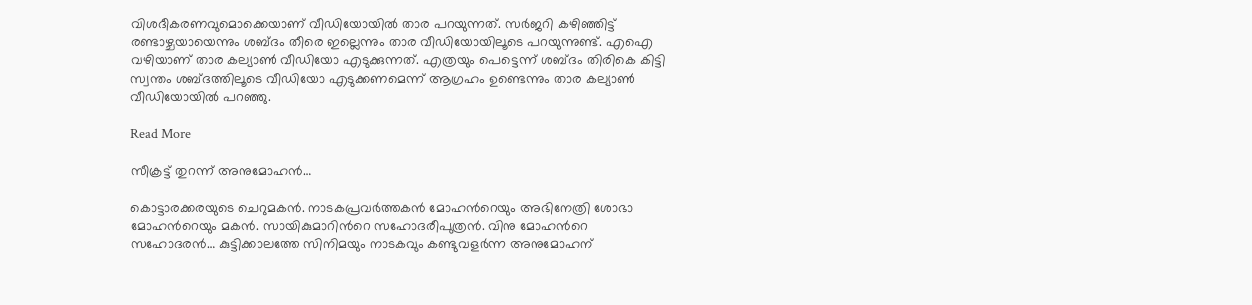വിശദീകരണവുമൊക്കെയാണ് വീഡിയോയിൽ താര പറയുന്നത്. സർജറി കഴിഞ്ഞിട്ട് രണ്ടാഴ്ചയായെന്നും ശബ്ദം തീരെ ഇല്ലെന്നും താര വീഡിയോയിലൂടെ പറയുന്നുണ്ട്. എഐ വഴിയാണ് താര കല്യാൺ വീഡിയോ എടുക്കുന്നത്. എത്രയും പെട്ടെന്ന് ശബ്ദം തിരികെ കിട്ടി സ്വന്തം ശബ്ദത്തിലൂടെ വീഡിയോ എടുക്കണമെന്ന് ആഗ്രഹം ഉണ്ടെന്നും താര കല്യാൺ വീഡിയോയിൽ പറഞ്ഞു.

Read More

സീക്രട്ട് തുറന്ന് അനുമോഹന്‍…

കൊട്ടാരക്കരയുടെ ചെറുമകന്‍. നാടകപ്രവര്‍ത്തകൻ മോഹന്‍റെയും അഭിനേത്രി ശോഭാ മോഹന്‍റെയും മകന്‍. സായികുമാറിന്‍റെ സഹോദരീപുത്രന്‍. വിനു മോഹന്‍റെ സഹോദരന്‍… കുട്ടിക്കാലത്തേ സിനിമയും നാടകവും കണ്ടുവളര്‍ന്ന അനുമോഹന്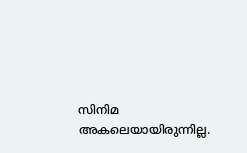സിനിമ അകലെയായിരുന്നില്ല.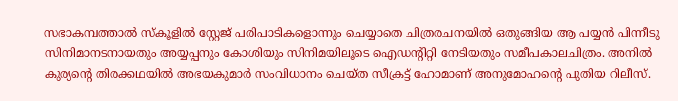സഭാകമ്പത്താല്‍ സ്‌കൂളില്‍ സ്റ്റേജ് പരിപാടികളൊന്നും ചെയ്യാതെ ചിത്രരചനയില്‍ ഒതുങ്ങിയ ആ പയ്യന്‍ പിന്നീടു സിനിമാനടനായതും അയ്യപ്പനും കോശിയും സിനിമയിലൂടെ ഐഡന്‍റിറ്റി നേടിയതും സമീപകാലചിത്രം. അനില്‍ കുര്യന്‍റെ തിരക്കഥയില്‍ അഭയകുമാര്‍ സംവിധാനം ചെയ്ത സീക്രട്ട് ഹോമാണ് അനുമോഹന്‍റെ പുതിയ റിലീസ്.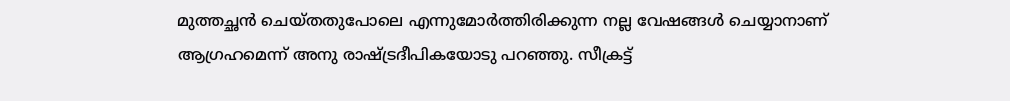മുത്തച്ഛന്‍ ചെയ്തതുപോലെ എന്നുമോര്‍ത്തിരിക്കുന്ന നല്ല വേഷങ്ങള്‍ ചെയ്യാനാണ് ആഗ്രഹമെന്ന് അനു രാഷ്ട്രദീപികയോടു പറഞ്ഞു. സീക്രട്ട്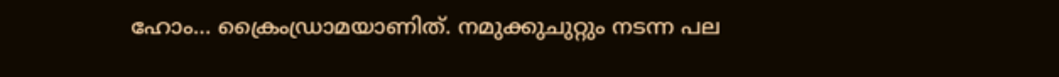ഹോം… ക്രൈംഡ്രാമയാണിത്. നമുക്കുചുറ്റും നടന്ന പല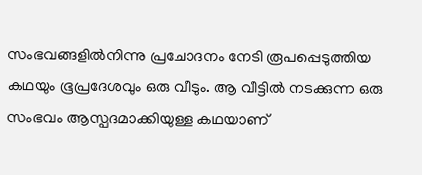സംഭവങ്ങളില്‍നിന്നു പ്രചോദനം നേടി രൂപപ്പെടുത്തിയ കഥയും ഭൂപ്രദേശവും ഒരു വീടും. ആ വീട്ടില്‍ നടക്കുന്ന ഒരു സംഭവം ആസ്പദമാക്കിയുള്ള കഥയാണ്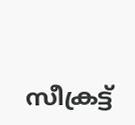സീക്രട്ട്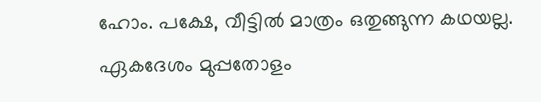ഹോം. പക്ഷേ, വീട്ടില്‍ മാത്രം ഒതുങ്ങുന്ന കഥയല്ല. ഏകദേശം മുപ്പതോളം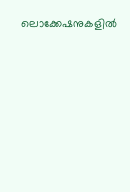ലൊക്കേഷനുകളില്‍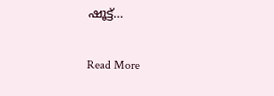ഷൂട്ട്…

Read More